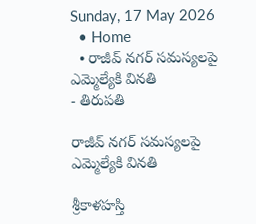Sunday, 17 May 2026
  • Home
  • రాజీవ్ నగర్ సమస్యలపై ఎమ్మెల్యేకి వినతి
- తిరుపతి

రాజీవ్ నగర్ సమస్యలపై ఎమ్మెల్యేకి వినతి

శ్రీకాళహస్తి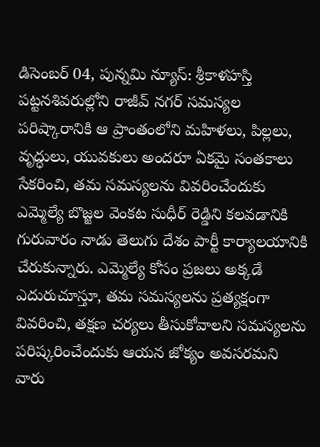డిసెంబర్ 04, పున్నమి న్యూస్: శ్రీకాళహస్తి పట్టనశివరుల్లోని రాజీవ్ నగర్ సమస్యల పరిష్కారానికి ఆ ప్రాంతంలోని మహిళలు, పిల్లలు, వృద్ధులు, యువకులు అందరూ ఏకమై సంతకాలు సేకరించి, తమ సమస్యలను వివరించేందుకు ఎమ్మెల్యే బొజ్జల వెంకట సుధీర్ రెడ్డిని కలవడానికి గురువారం నాడు తెలుగు దేశం పార్టీ కార్యాలయానికి చేరుకున్నారు. ఎమ్మెల్యే కోసం ప్రజలు అక్కడే ఎదురుచూస్తూ, తమ సమస్యలను ప్రత్యక్షంగా వివరించి, తక్షణ చర్యలు తీసుకోవాలని సమస్యలను పరిష్కరించేందుకు ఆయన జోక్యం అవసరమని వారు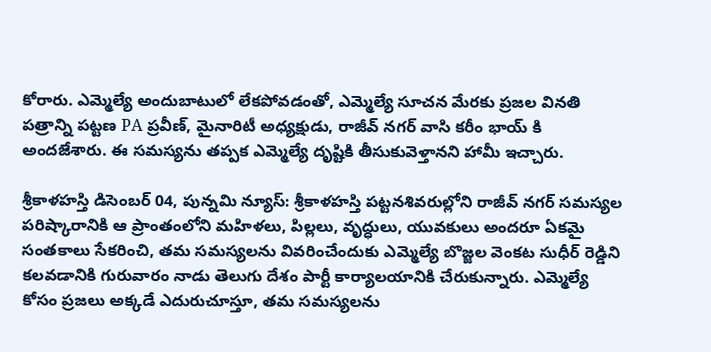కోరారు. ఎమ్మెల్యే అందుబాటులో లేకపోవడంతో, ఎమ్మెల్యే సూచన మేరకు ప్రజల వినతి పత్రాన్ని పట్టణ PA ప్రవీణ్, మైనారిటీ అధ్యక్షుడు, రాజీవ్ నగర్ వాసి కరీం భాయ్ కి అందజేశారు. ఈ సమస్యను తప్పక ఎమ్మెల్యే దృష్టికి తీసుకువెళ్తానని హామీ ఇచ్చారు.

శ్రీకాళహస్తి డిసెంబర్ 04, పున్నమి న్యూస్: శ్రీకాళహస్తి పట్టనశివరుల్లోని రాజీవ్ నగర్ సమస్యల పరిష్కారానికి ఆ ప్రాంతంలోని మహిళలు, పిల్లలు, వృద్ధులు, యువకులు అందరూ ఏకమై సంతకాలు సేకరించి, తమ సమస్యలను వివరించేందుకు ఎమ్మెల్యే బొజ్జల వెంకట సుధీర్ రెడ్డిని కలవడానికి గురువారం నాడు తెలుగు దేశం పార్టీ కార్యాలయానికి చేరుకున్నారు. ఎమ్మెల్యే కోసం ప్రజలు అక్కడే ఎదురుచూస్తూ, తమ సమస్యలను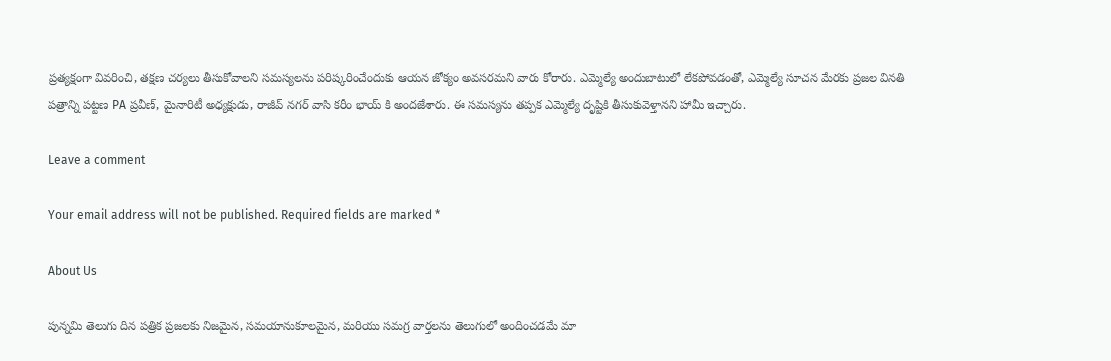ప్రత్యక్షంగా వివరించి, తక్షణ చర్యలు తీసుకోవాలని సమస్యలను పరిష్కరించేందుకు ఆయన జోక్యం అవసరమని వారు కోరారు. ఎమ్మెల్యే అందుబాటులో లేకపోవడంతో, ఎమ్మెల్యే సూచన మేరకు ప్రజల వినతి పత్రాన్ని పట్టణ PA ప్రవీణ్, మైనారిటీ అధ్యక్షుడు, రాజీవ్ నగర్ వాసి కరీం భాయ్ కి అందజేశారు. ఈ సమస్యను తప్పక ఎమ్మెల్యే దృష్టికి తీసుకువెళ్తానని హామీ ఇచ్చారు.

Leave a comment

Your email address will not be published. Required fields are marked *

About Us

పున్నమి తెలుగు దిన పత్రిక ప్రజలకు నిజమైన, సమయానుకూలమైన, మరియు సమగ్ర వార్తలను తెలుగులో అందించడమే మా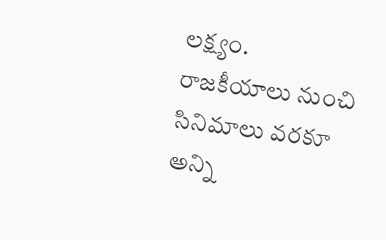లక్ష్యం.
రాజకీయాలు నుంచి సినిమాలు వరకూ అన్ని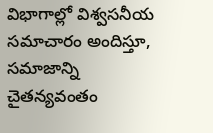విభాగాల్లో విశ్వసనీయ సమాచారం అందిస్తూ, సమాజాన్ని చైతన్యవంతం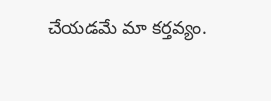చేయడమే మా కర్తవ్యం.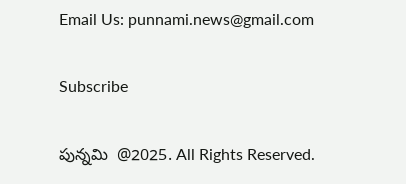Email Us: punnami.news@gmail.com

Subscribe

పున్నమి  @2025. All Rights Reserved.